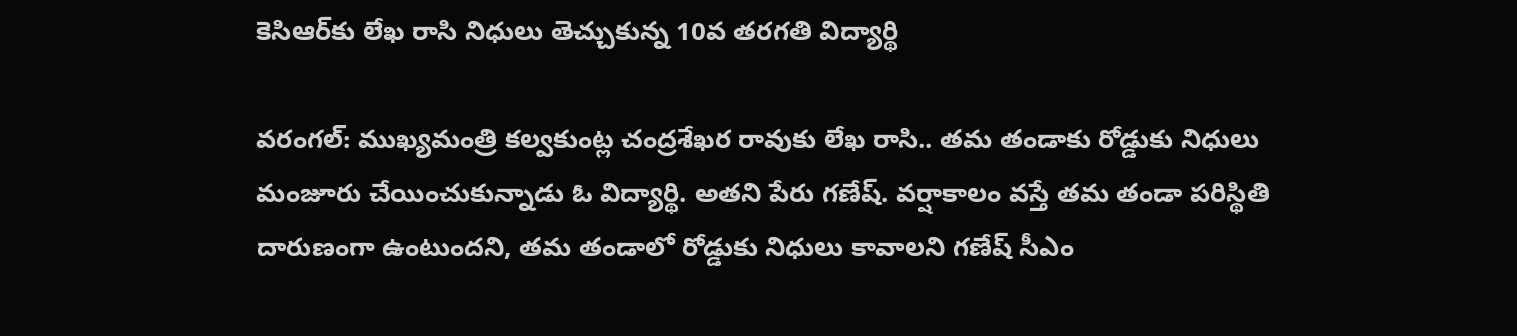కెసిఆర్‌కు లేఖ రాసి నిధులు తెచ్చుకున్న 10వ తరగతి విద్యార్థి

వరంగల్: ముఖ్యమంత్రి కల్వకుంట్ల చంద్రశేఖర రావుకు లేఖ రాసి.. తమ తండాకు రోడ్డుకు నిధులు మంజూరు చేయించుకున్నాడు ఓ విద్యార్థి. అతని పేరు గణేష్. వర్షాకాలం వస్తే తమ తండా పరిస్థితి దారుణంగా ఉంటుందని, తమ తండాలో రోడ్డుకు నిధులు కావాలని గణేష్ సీఎం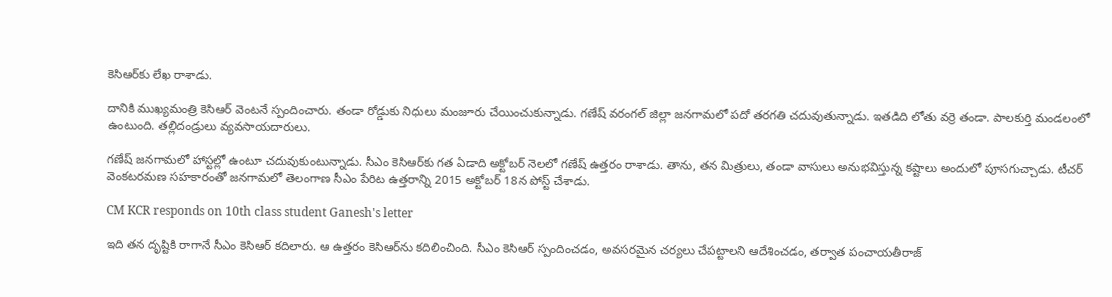కెసిఆర్‌కు లేఖ రాశాడు.

దానికి ముఖ్యమంత్రి కెసిఆర్ వెంటనే స్పందించారు. తండా రోడ్డుకు నిధులు మంజూరు చేయించుకున్నాడు. గణేష్ వరంగల్ జిల్లా జనగామలో పదో తరగతి చదువుతున్నాడు. ఇతడిది లోతు వర్రె తండా. పాలకుర్తి మండలంలో ఉంటుంది. తల్లిదండ్రులు వ్యవసాయదారులు.

గణేష్ జనగామలో హాస్టల్లో ఉంటూ చదువుకుంటున్నాడు. సీఎం కెసిఆర్‌కు గత ఏడాది అక్టోబర్ నెలలో గణేష్ ఉత్తరం రాశాడు. తాను, తన మిత్రులు, తండా వాసులు అనుభవిస్తున్న కష్టాలు అందులో పూసగుచ్చాడు. టీచర్ వెంకటరమణ సహకారంతో జనగామలో తెలంగాణ సీఎం పేరిట ఉత్తరాన్ని 2015 అక్టోబర్ 18న పోస్ట్ చేశాడు.

CM KCR responds on 10th class student Ganesh's letter

ఇది తన దృష్టికి రాగానే సీఎం కెసిఆర్ కదిలారు. ఆ ఉత్తరం కెసిఆర్‌ను కదిలించింది. సీఎం కెసిఆర్ స్పందించడం, అవసరమైన చర్యలు చేపట్టాలని ఆదేశించడం, తర్వాత పంచాయతీరాజ్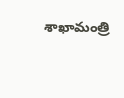శాఖామంత్రి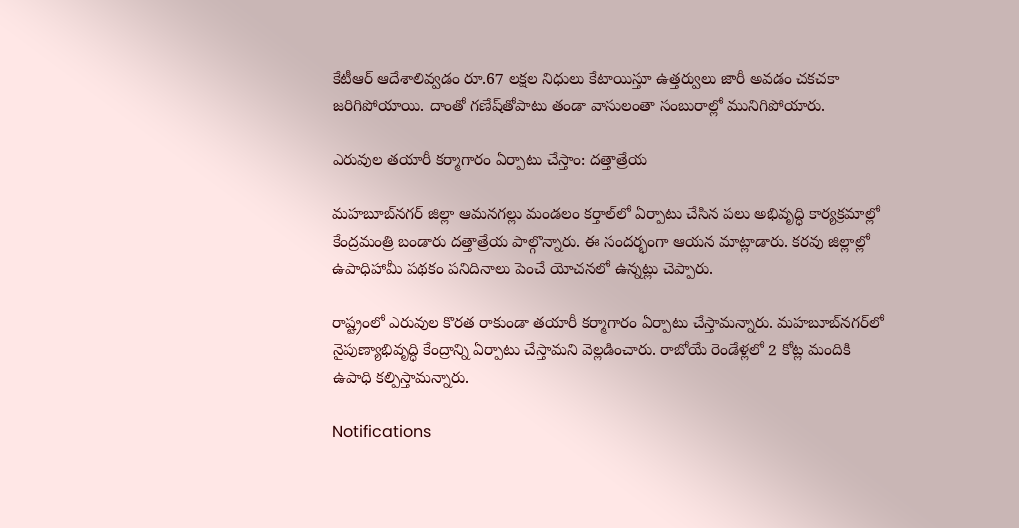కేటీఆర్ ఆదేశాలివ్వడం రూ.67 లక్షల నిధులు కేటాయిస్తూ ఉత్తర్వులు జారీ అవడం చకచకా జరిగిపోయాయి. దాంతో గణేష్‌తోపాటు తండా వాసులంతా సంబురాల్లో మునిగిపోయారు.

ఎరువుల తయారీ కర్మాగారం ఏర్పాటు చేస్తాం: దత్తాత్రేయ

మహబూబ్‌నగర్‌ జిల్లా ఆమనగల్లు మండలం కర్తాల్‌లో ఏర్పాటు చేసిన పలు అభివృద్ధి కార్యక్రమాల్లో కేంద్రమంత్రి బండారు దత్తాత్రేయ పాల్గొన్నారు. ఈ సందర్భంగా ఆయన మాట్లాడారు. కరవు జిల్లాల్లో ఉపాధిహామీ పథకం పనిదినాలు పెంచే యోచనలో ఉన్నట్లు చెప్పారు.

రాష్ట్రంలో ఎరువుల కొరత రాకుండా తయారీ కర్మాగారం ఏర్పాటు చేస్తామన్నారు. మహబూబ్‌నగర్‌లో నైపుణ్యాభివృద్ధి కేంద్రాన్ని ఏర్పాటు చేస్తామని వెల్లడించారు. రాబోయే రెండేళ్లలో 2 కోట్ల మందికి ఉపాధి కల్పిస్తామన్నారు.

Notifications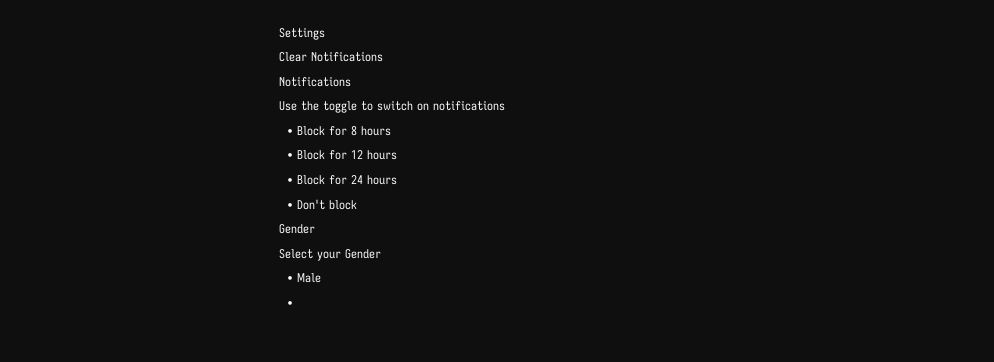Settings
Clear Notifications
Notifications
Use the toggle to switch on notifications
  • Block for 8 hours
  • Block for 12 hours
  • Block for 24 hours
  • Don't block
Gender
Select your Gender
  • Male
  •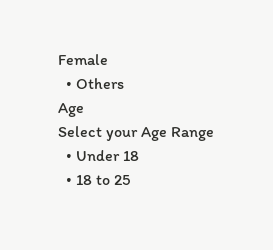Female
  • Others
Age
Select your Age Range
  • Under 18
  • 18 to 25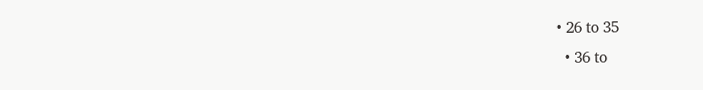• 26 to 35
  • 36 to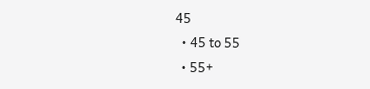45
  • 45 to 55
  • 55+